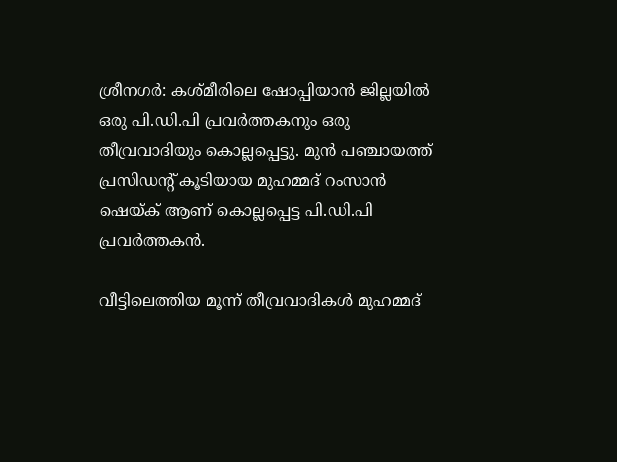ശ്രീനഗര്‍: കശ്മീരിലെ ഷോപ്പിയാന്‍ ജില്ലയില്‍ ഒരു പി.ഡി.പി പ്രവര്‍ത്തകനും ഒരു തീവ്രവാദിയും കൊല്ലപ്പെട്ടു. മുന്‍ പഞ്ചായത്ത് പ്രസിഡന്റ് കൂടിയായ മുഹമ്മദ് റംസാന്‍ ഷെയ്ക് ആണ് കൊല്ലപ്പെട്ട പി.ഡി.പി പ്രവര്‍ത്തകന്‍.

വീട്ടിലെത്തിയ മൂന്ന് തീവ്രവാദികള്‍ മുഹമ്മദ്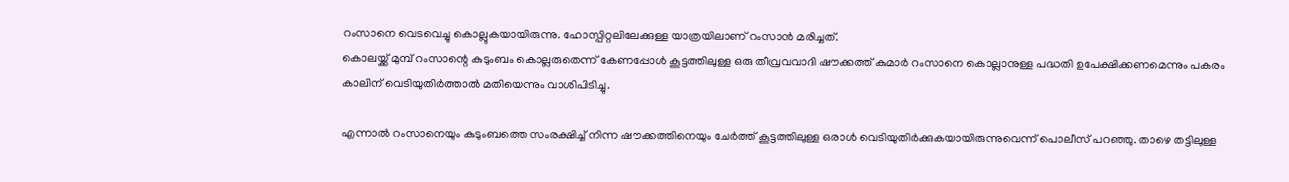റംസാനെ വെടവെച്ചു കൊല്ലുകയായിരുന്നു. ഹോസ്പിറ്റലിലേക്കുള്ള യാത്രയിലാണ് റംസാന്‍ മരിച്ചത്.
കൊലയ്ക്ക് മുമ്പ് റംസാന്റെ കുടുംബം കൊല്ലരുതെന്ന് കേണപ്പോള്‍ കൂട്ടത്തിലുള്ള ഒരു തീവ്രവവാദി ഷൗക്കത്ത് കുമാര്‍ റംസാനെ കൊല്ലാനുള്ള പദ്ധതി ഉപേക്ഷിക്കണമെന്നും പകരം കാലിന് വെടിയുതിര്‍ത്താല്‍ മതിയെന്നും വാശിപിടിച്ചു.

എന്നാല്‍ റംസാനെയും കുടുംബത്തെ സംരക്ഷിച്ച് നിന്ന ഷൗക്കത്തിനെയും ചേര്‍ത്ത് കൂട്ടത്തിലുള്ള ഒരാള്‍ വെടിയുതിര്‍ക്കുകയായിരുന്നുവെന്ന് പൊലീസ് പറഞ്ഞു. താഴെ തട്ടിലുള്ള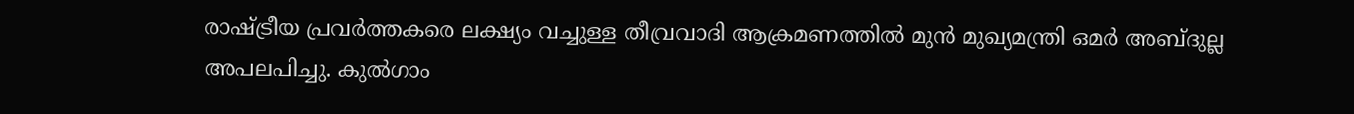രാഷ്ട്രീയ പ്രവര്‍ത്തകരെ ലക്ഷ്യം വച്ചുള്ള തീവ്രവാദി ആക്രമണത്തില്‍ മുന്‍ മുഖ്യമന്ത്രി ഒമര്‍ അബ്ദുല്ല അപലപിച്ചു. കുല്‍ഗാം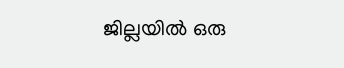ജില്ലയില്‍ ഒരു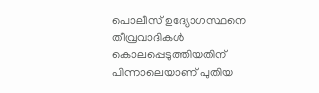പൊലീസ് ഉദ്യോഗസ്ഥനെ തീവ്രവാദികള്‍ കൊലപ്പെടുത്തിയതിന് പിന്നാലെയാണ് പുതിയ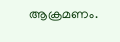ആക്രമണം.